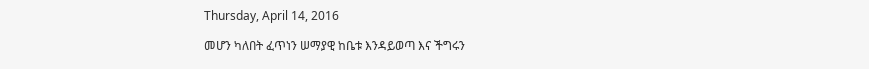Thursday, April 14, 2016

መሆን ካለበት ፈጥነን ሠማያዊ ከቤቱ እንዳይወጣ እና ችግሩን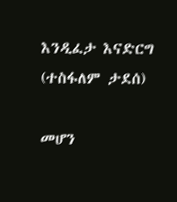እንዲፈታ እናድርግ (ተስፋለም ታደሰ)

መሆን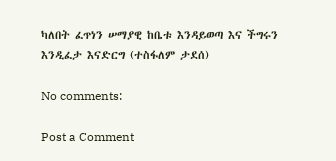ካለበት ፈጥነን ሠማያዊ ከቤቱ እንዳይወጣ እና ችግሩን እንዲፈታ እናድርግ (ተስፋለም ታደሰ)

No comments:

Post a Comment